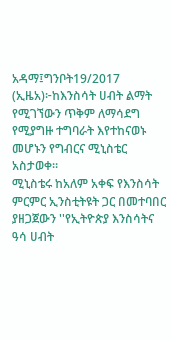አዳማ፤ግንቦት19/2017 (ኢዜአ)፦ከእንስሳት ሀብት ልማት የሚገኘውን ጥቅም ለማሳደግ የሚያግዙ ተግባራት እየተከናወኑ መሆኑን የግብርና ሚኒስቴር አስታወቀ።
ሚኒስቴሩ ከአለም አቀፍ የእንስሳት ምርምር ኢንስቲትዩት ጋር በመተባበር ያዘጋጀውን ''የኢትዮጵያ እንስሳትና ዓሳ ሀብት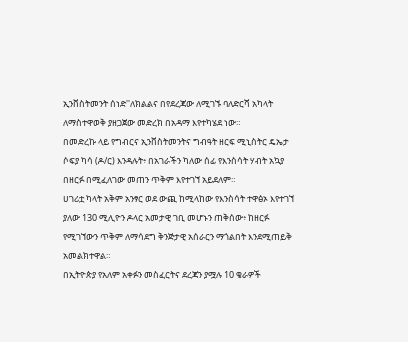ኢንቨስትመንት ሰነድ''ለክልልና በየደረጃው ለሚገኙ ባለድርሻ አካላት ለማስተዋወቅ ያዘጋጀው መድረክ በአዳማ እየተካሄደ ነው።
በመድረኩ ላይ የግብርና ኢንቨስትመንትና ግብዓት ዘርፍ ሚኒስትር ዴኤታ ሶፍያ ካሳ (ዶ/ር) እንዳሉት፥ በአገራችን ካለው ሰፊ የእንስሳት ሃብት አኳያ በዘርፉ በሚፈለገው መጠን ጥቅም እየተገኘ አይደለም።
ሀገሪቷ ካላት አቅም አንፃር ወደ ውጪ ከሚላከው የእንስሳት ተዋፅኦ እየተገኘ ያለው 130 ሚሊዮን ዶላር አመታዊ ገቢ መሆኑን ጠቅሰው፥ ከዘርፉ የሚገኘውን ጥቅም ለማሳደግ ቅንጅታዊ አሰራርን ማጎልበት እንደሚጠይቅ አመልክተዋል።
በኢትዮጵያ የአለም አቀፉን መስፈርትና ደረጃን ያሟሉ 10 ቄራዎች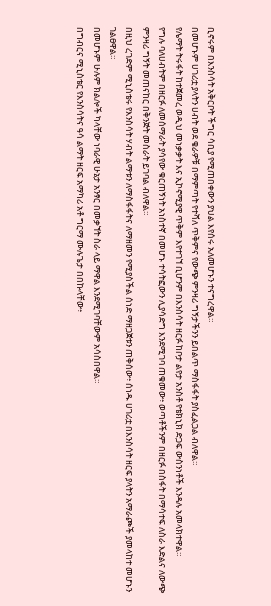ቢኖሩም በእንስሳት አቅርቦት ችግር ሳቢያ የሚጠበቀውን ያህል እየሰሩ አለመሆኑን ተናግረዋል።
በመሆኑም ሀገሪቷ ያላትን ሀብት ወደ ቄራዎቹ በማምጣት የተሻለ ጥቅምና የውጭ ምንዛሪ ግኝታችንን ይበልጥ ማስፋፋት ያስፈልጋል ብለዋል።
የሌማት ትሩፋት ከተጀመረ ወዲህ መነቃቃት እና ኢኮኖሚያዊ ጥቅም እየተገኘ ቢሆንም በእንስሳት ዘርፉ ከቦታ ልየታ አንስቶ የቴክኒክ ድጋፍ ውስንነቶች እንዳሉ አመላክተዋል።
የግሉ ባለሀብትም በዘርፉ ለመሰማራት ያሳየው ቁርጠኝነት አነስተኛ በመሆኑ ተሳትፎውን ሊያሳድግ እንደሚገባ ጠቁመው፥ ወጣቶችንም በዘርፉ በስፋት በማሳተፍ ለስራ እድልና ለውጭ ምንዛሪ ግኝት መጠናከር በቅንጅት መስራት ይገባል ብለዋል።
በዚህ ረገድም ሚኒስቴሩ የእንስሳት ሃብት ልማቱን ለማስፋፋትና ለማዘመን የሚያስችል ሰነድ ማዘጋጀቱን ጠቅሰው፥ ሰነዱ ሀገሪቷ በእንስሳት ዘርፍ ያላትን አማራጮች ያመላከተ መሆኑን ገልፀዋል።
በመሆኑም ሁሉም ክልሎች ካላቸው ነባራዊ ሁኔታ አንፃር በመቃኘት ስራ ላይ ማዋል እንደሚገባቸውም አሳስበዋል።
በግብርና ሚኒስቴር የእንስሳትና ዓሳ ልማት ዘርፍ አማካሪ አቶ ግርማ ሙሉጌታ በበኩላቸው፥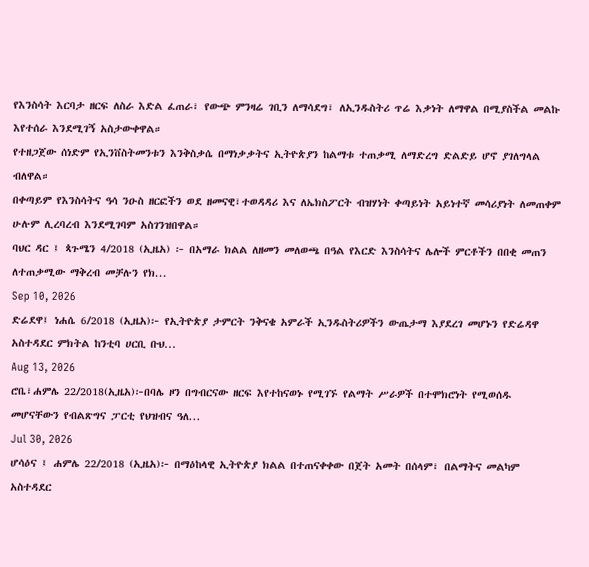የእንስሳት እርባታ ዘርፍ ለስራ እድል ፈጠራ፣ የውጭ ምንዛሬ ገቢን ለማሳደግ፣ ለኢንዱስትሪ ጥሬ እቃነት ለማዋል በሚያስችል መልኩ እየተሰራ እንደሚገኝ አስታውቀዋል።
የተዘጋጀው ሰነድም የኢንቨስትመንቱን እንቅስቃሴ በማነቃቃትና ኢትዮጵያን ከልማቱ ተጠቃሚ ለማድረግ ድልድይ ሆኖ ያገለግላል ብለዋል።
በቀጣይም የእንስሳትና ዓሳ ንዑስ ዘርፎችን ወደ ዘመናዊ፣ተወዳዳሪ እና ለኤክስፖርት ብዝሃነት ቀጣይነት አይነተኛ መሳሪያነት ለመጠቀም ሁሉም ሊረባረብ እንደሚገባም አስገንዝበዋል።
ባህር ዳር ፤ ጳጉሜን 4/2018 (ኢዜአ) ፦ በአማራ ክልል ለዘመን መለወጫ በዓል የእርድ እንስሳትና ሌሎች ምርቶችን በበቂ መጠን ለተጠቃሚው ማቅረብ መቻሉን የክ...
Sep 10, 2026
ድሬደዋ፤ ነሐሴ 6/2018 (ኢዜአ)፦ የኢትዮጵያ ታምርት ንቅናቄ አምራች ኢንዱስትሪዎችን ውጤታማ እያደረገ መሆኑን የድሬዳዋ አስተዳደር ምክትል ከንቲባ ሀርቢ ቡህ...
Aug 13, 2026
ሮቤ፣ሐምሌ 22/2018(ኢዜአ)፦በባሌ ዞን በግብርናው ዘርፍ እየተከናወኑ የሚገኙ የልማት ሥራዎች በተሞክሮነት የሚወሰዱ መሆናቸውን የብልጽግና ፓርቲ የህዝብና ዓለ...
Jul 30, 2026
ሆሳዕና ፤ ሐምሌ 22/2018 (ኢዜአ)፦ በማዕከላዊ ኢትዮጵያ ክልል በተጠናቀቀው በጀት አመት በሰላም፣ በልማትና መልካም አስተዳደር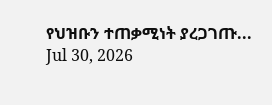የህዝቡን ተጠቃሚነት ያረጋገጡ...
Jul 30, 2026